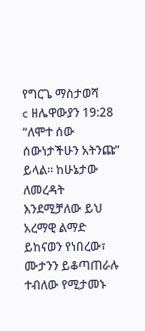የግርጌ ማስታወሻ
c ዘሌዋውያን 19:28 “ለሞተ ሰው ሰውነታችሁን አትንጩ” ይላል። ከሁኔታው ለመረዳት እንደሚቻለው ይህ አረማዊ ልማድ ይከናወን የነበረው፣ ሙታንን ይቆጣጠራሉ ተብለው የሚታመኑ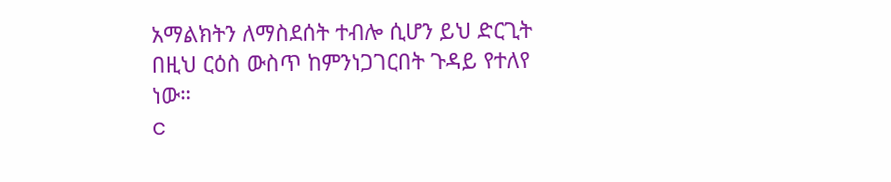አማልክትን ለማስደሰት ተብሎ ሲሆን ይህ ድርጊት በዚህ ርዕስ ውስጥ ከምንነጋገርበት ጉዳይ የተለየ ነው።
c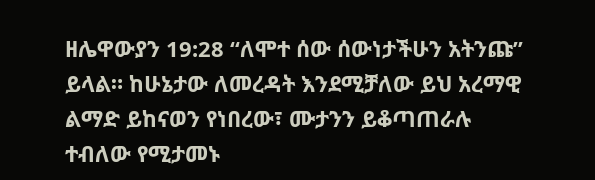ዘሌዋውያን 19:28 “ለሞተ ሰው ሰውነታችሁን አትንጩ” ይላል። ከሁኔታው ለመረዳት እንደሚቻለው ይህ አረማዊ ልማድ ይከናወን የነበረው፣ ሙታንን ይቆጣጠራሉ ተብለው የሚታመኑ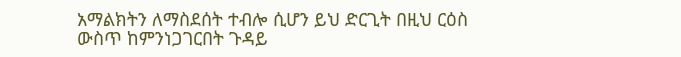አማልክትን ለማስደሰት ተብሎ ሲሆን ይህ ድርጊት በዚህ ርዕስ ውስጥ ከምንነጋገርበት ጉዳይ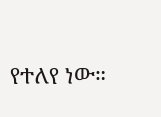የተለየ ነው።